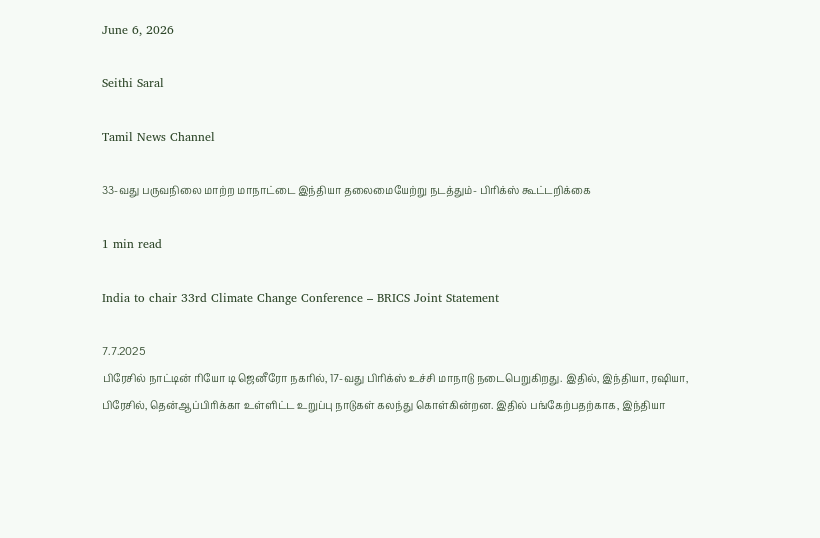June 6, 2026

Seithi Saral

Tamil News Channel

33-வது பருவநிலை மாற்ற மாநாட்டை இந்தியா தலைமையேற்று நடத்தும்- பிரிக்ஸ் கூட்டறிக்கை

1 min read

India to chair 33rd Climate Change Conference – BRICS Joint Statement

7.7.2025
பிரேசில் நாட்டின் ரியோ டி ஜெனீரோ நகரில், 17-வது பிரிக்ஸ் உச்சி மாநாடு நடைபெறுகிறது. இதில், இந்தியா, ரஷியா, பிரேசில், தென்ஆப்பிரிக்கா உள்ளிட்ட உறுப்பு நாடுகள் கலந்து கொள்கின்றன. இதில் பங்கேற்பதற்காக, இந்தியா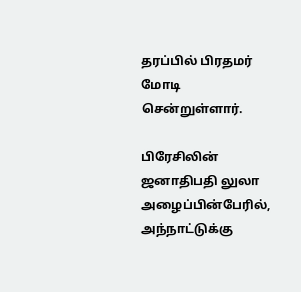தரப்பில் பிரதமர் மோடி சென்றுள்ளார்.

பிரேசிலின் ஜனாதிபதி லுலா அழைப்பின்பேரில், அந்நாட்டுக்கு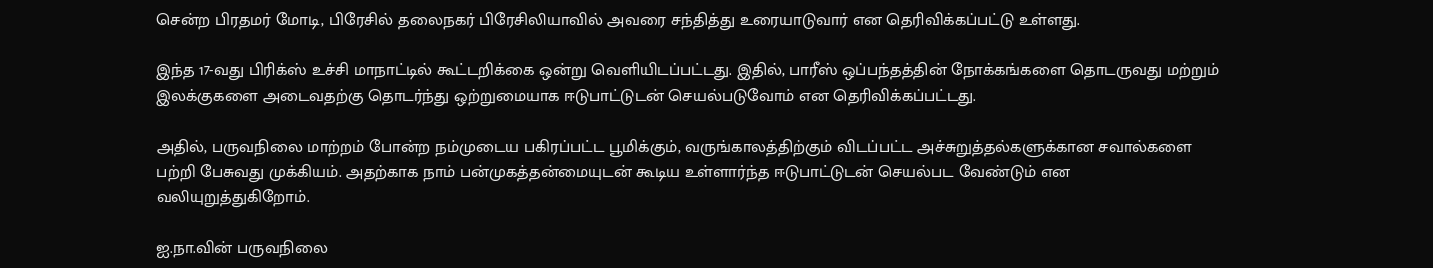சென்ற பிரதமர் மோடி, பிரேசில் தலைநகர் பிரேசிலியாவில் அவரை சந்தித்து உரையாடுவார் என தெரிவிக்கப்பட்டு உள்ளது.

இந்த 17-வது பிரிக்ஸ் உச்சி மாநாட்டில் கூட்டறிக்கை ஒன்று வெளியிடப்பட்டது. இதில், பாரீஸ் ஒப்பந்தத்தின் நோக்கங்களை தொடருவது மற்றும் இலக்குகளை அடைவதற்கு தொடர்ந்து ஒற்றுமையாக ஈடுபாட்டுடன் செயல்படுவோம் என தெரிவிக்கப்பட்டது.

அதில், பருவநிலை மாற்றம் போன்ற நம்முடைய பகிரப்பட்ட பூமிக்கும், வருங்காலத்திற்கும் விடப்பட்ட அச்சுறுத்தல்களுக்கான சவால்களை பற்றி பேசுவது முக்கியம். அதற்காக நாம் பன்முகத்தன்மையுடன் கூடிய உள்ளார்ந்த ஈடுபாட்டுடன் செயல்பட வேண்டும் என வலியுறுத்துகிறோம்.

ஐ.நா.வின் பருவநிலை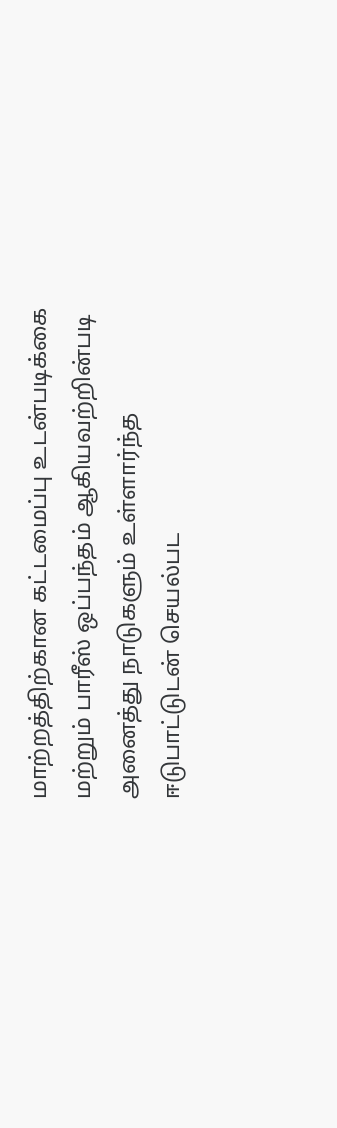மாற்றத்திற்கான கட்டமைப்பு உடன்படிக்கை மற்றும் பாரீஸ் ஒப்பந்தம் ஆகியவற்றின்படி அனைத்து நாடுகளும் உள்ளார்ந்த ஈடுபாட்டுடன் செயல்பட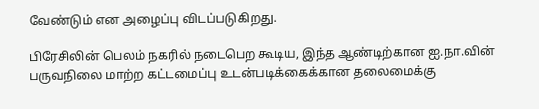வேண்டும் என அழைப்பு விடப்படுகிறது.

பிரேசிலின் பெலம் நகரில் நடைபெற கூடிய, இந்த ஆண்டிற்கான ஐ.நா.வின் பருவநிலை மாற்ற கட்டமைப்பு உடன்படிக்கைக்கான தலைமைக்கு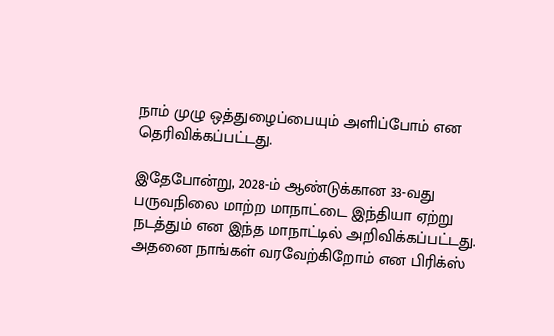நாம் முழு ஒத்துழைப்பையும் அளிப்போம் என தெரிவிக்கப்பட்டது.

இதேபோன்று, 2028-ம் ஆண்டுக்கான 33-வது பருவநிலை மாற்ற மாநாட்டை இந்தியா ஏற்று நடத்தும் என இந்த மாநாட்டில் அறிவிக்கப்பட்டது. அதனை நாங்கள் வரவேற்கிறோம் என பிரிக்ஸ்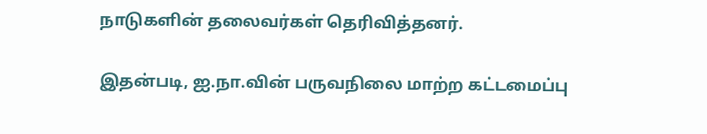நாடுகளின் தலைவர்கள் தெரிவித்தனர்.

இதன்படி, ஐ.நா.வின் பருவநிலை மாற்ற கட்டமைப்பு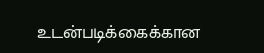உடன்படிக்கைக்கான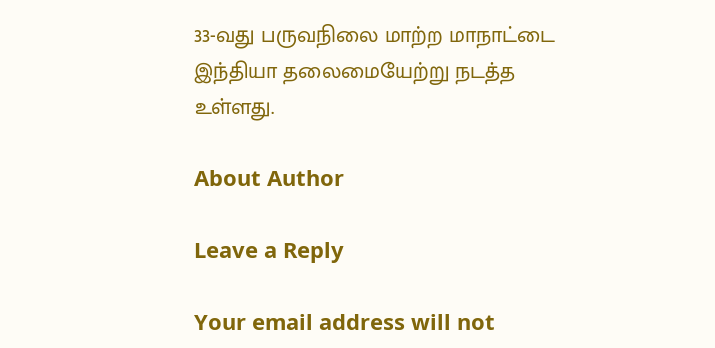33-வது பருவநிலை மாற்ற மாநாட்டை இந்தியா தலைமையேற்று நடத்த உள்ளது.

About Author

Leave a Reply

Your email address will not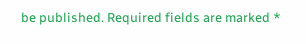be published. Required fields are marked *